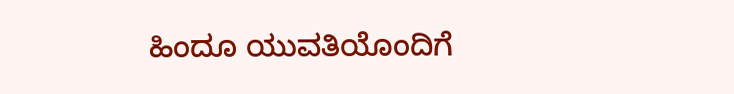ಹಿಂದೂ ಯುವತಿಯೊಂದಿಗೆ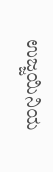ಉಜ್ಜಯಿನಿಯ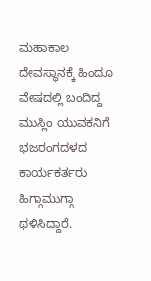ಮಹಾಕಾಲ ದೇವಸ್ಥಾನಕ್ಕೆ ಹಿಂದೂ ವೇಷದಲ್ಲಿ ಬಂದಿದ್ದ ಮುಸ್ಲಿಂ ಯುವಕನಿಗೆ ಭಜರಂಗದಳದ ಕಾರ್ಯಕರ್ತರು ಹಿಗ್ಗಾಮುಗ್ಗಾ ಥಳಿಸಿದ್ದಾರೆ.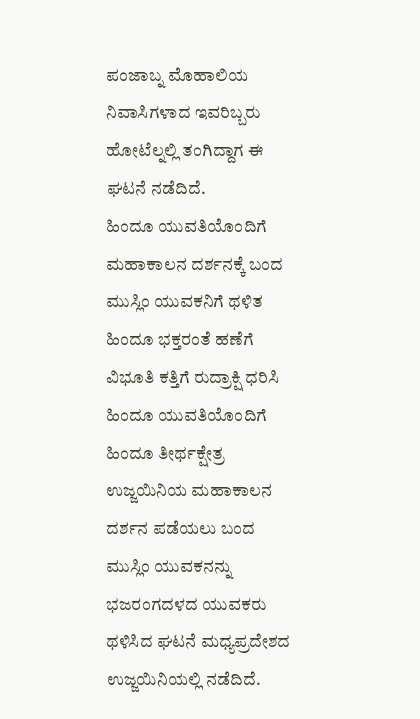ಪಂಜಾಬ್ನ ಮೊಹಾಲಿಯ ನಿವಾಸಿಗಳಾದ ಇವರಿಬ್ಬರು ಹೋಟೆಲ್ನಲ್ಲಿ ತಂಗಿದ್ದಾಗ ಈ ಘಟನೆ ನಡೆದಿದೆ.
ಹಿಂದೂ ಯುವತಿಯೊಂದಿಗೆ ಮಹಾಕಾಲನ ದರ್ಶನಕ್ಕೆ ಬಂದ ಮುಸ್ಲಿಂ ಯುವಕನಿಗೆ ಥಳಿತ
ಹಿಂದೂ ಭಕ್ತರಂತೆ ಹಣೆಗೆ ವಿಭೂತಿ ಕತ್ತಿಗೆ ರುದ್ರಾಕ್ಷಿ ಧರಿಸಿ ಹಿಂದೂ ಯುವತಿಯೊಂದಿಗೆ ಹಿಂದೂ ತೀರ್ಥಕ್ಷೇತ್ರ ಉಜ್ಜಯಿನಿಯ ಮಹಾಕಾಲನ ದರ್ಶನ ಪಡೆಯಲು ಬಂದ ಮುಸ್ಲಿಂ ಯುವಕನನ್ನು ಭಜರಂಗದಳದ ಯುವಕರು ಥಳಿಸಿದ ಘಟನೆ ಮಧ್ಯಪ್ರದೇಶದ ಉಜ್ಜಯಿನಿಯಲ್ಲಿ ನಡೆದಿದೆ.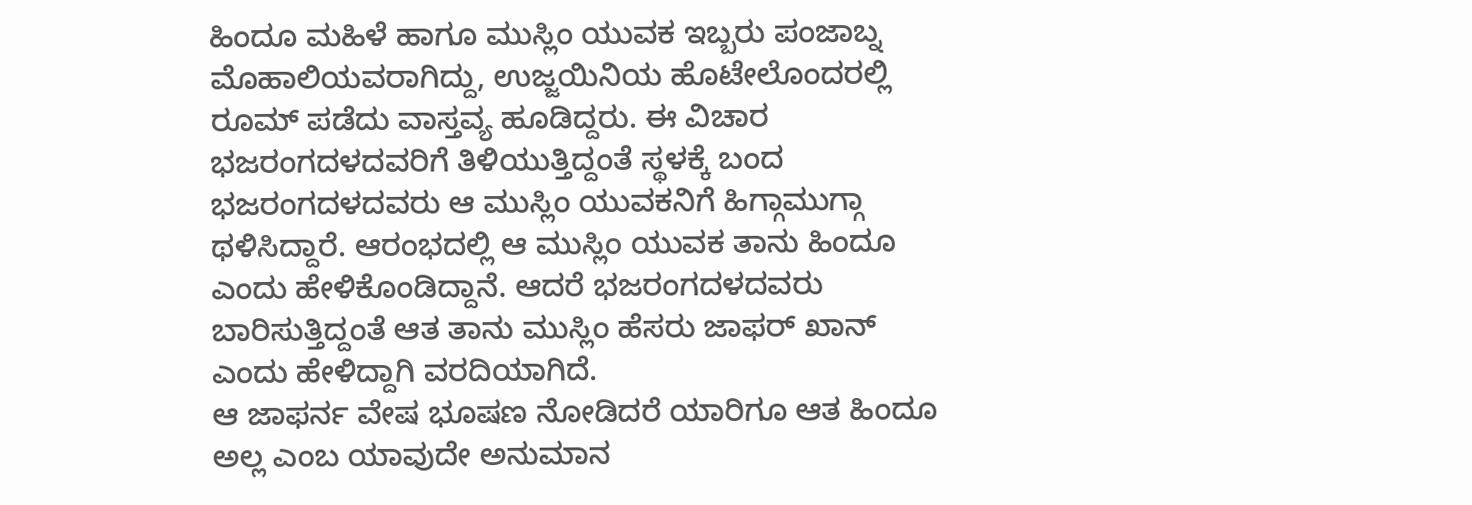ಹಿಂದೂ ಮಹಿಳೆ ಹಾಗೂ ಮುಸ್ಲಿಂ ಯುವಕ ಇಬ್ಬರು ಪಂಜಾಬ್ನ ಮೊಹಾಲಿಯವರಾಗಿದ್ದು, ಉಜ್ಜಯಿನಿಯ ಹೊಟೇಲೊಂದರಲ್ಲಿ ರೂಮ್ ಪಡೆದು ವಾಸ್ತವ್ಯ ಹೂಡಿದ್ದರು. ಈ ವಿಚಾರ ಭಜರಂಗದಳದವರಿಗೆ ತಿಳಿಯುತ್ತಿದ್ದಂತೆ ಸ್ಥಳಕ್ಕೆ ಬಂದ ಭಜರಂಗದಳದವರು ಆ ಮುಸ್ಲಿಂ ಯುವಕನಿಗೆ ಹಿಗ್ಗಾಮುಗ್ಗಾ ಥಳಿಸಿದ್ದಾರೆ. ಆರಂಭದಲ್ಲಿ ಆ ಮುಸ್ಲಿಂ ಯುವಕ ತಾನು ಹಿಂದೂ ಎಂದು ಹೇಳಿಕೊಂಡಿದ್ದಾನೆ. ಆದರೆ ಭಜರಂಗದಳದವರು ಬಾರಿಸುತ್ತಿದ್ದಂತೆ ಆತ ತಾನು ಮುಸ್ಲಿಂ ಹೆಸರು ಜಾಫರ್ ಖಾನ್ ಎಂದು ಹೇಳಿದ್ದಾಗಿ ವರದಿಯಾಗಿದೆ.
ಆ ಜಾಫರ್ನ ವೇಷ ಭೂಷಣ ನೋಡಿದರೆ ಯಾರಿಗೂ ಆತ ಹಿಂದೂ ಅಲ್ಲ ಎಂಬ ಯಾವುದೇ ಅನುಮಾನ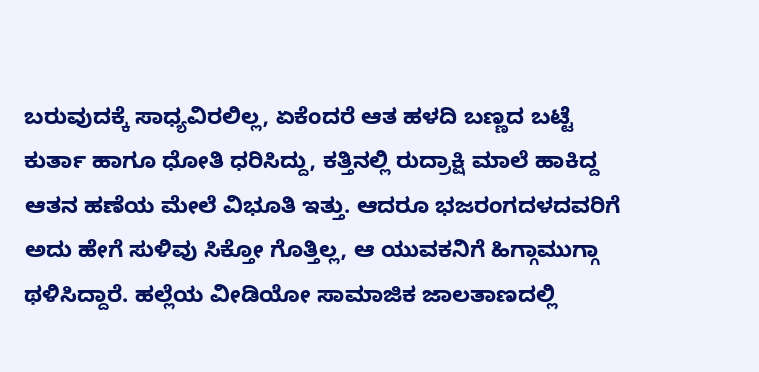ಬರುವುದಕ್ಕೆ ಸಾಧ್ಯವಿರಲಿಲ್ಲ, ಏಕೆಂದರೆ ಆತ ಹಳದಿ ಬಣ್ಣದ ಬಟ್ಟೆ ಕುರ್ತಾ ಹಾಗೂ ಧೋತಿ ಧರಿಸಿದ್ದು, ಕತ್ತಿನಲ್ಲಿ ರುದ್ರಾಕ್ಷಿ ಮಾಲೆ ಹಾಕಿದ್ದ ಆತನ ಹಣೆಯ ಮೇಲೆ ವಿಭೂತಿ ಇತ್ತು. ಆದರೂ ಭಜರಂಗದಳದವರಿಗೆ ಅದು ಹೇಗೆ ಸುಳಿವು ಸಿಕ್ತೋ ಗೊತ್ತಿಲ್ಲ, ಆ ಯುವಕನಿಗೆ ಹಿಗ್ಗಾಮುಗ್ಗಾ ಥಳಿಸಿದ್ದಾರೆ. ಹಲ್ಲೆಯ ವೀಡಿಯೋ ಸಾಮಾಜಿಕ ಜಾಲತಾಣದಲ್ಲಿ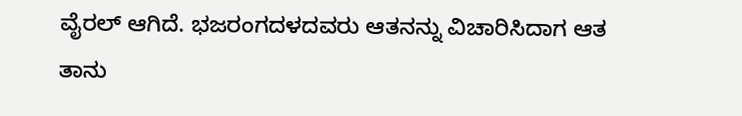ವೈರಲ್ ಆಗಿದೆ. ಭಜರಂಗದಳದವರು ಆತನನ್ನು ವಿಚಾರಿಸಿದಾಗ ಆತ ತಾನು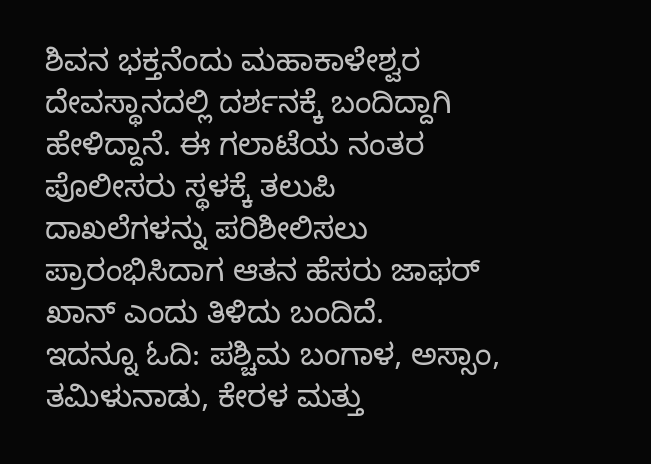ಶಿವನ ಭಕ್ತನೆಂದು ಮಹಾಕಾಳೇಶ್ವರ ದೇವಸ್ಥಾನದಲ್ಲಿ ದರ್ಶನಕ್ಕೆ ಬಂದಿದ್ದಾಗಿ ಹೇಳಿದ್ದಾನೆ. ಈ ಗಲಾಟೆಯ ನಂತರ ಪೊಲೀಸರು ಸ್ಥಳಕ್ಕೆ ತಲುಪಿ ದಾಖಲೆಗಳನ್ನು ಪರಿಶೀಲಿಸಲು ಪ್ರಾರಂಭಿಸಿದಾಗ ಆತನ ಹೆಸರು ಜಾಫರ್ ಖಾನ್ ಎಂದು ತಿಳಿದು ಬಂದಿದೆ.
ಇದನ್ನೂ ಓದಿ: ಪಶ್ಚಿಮ ಬಂಗಾಳ, ಅಸ್ಸಾಂ, ತಮಿಳುನಾಡು, ಕೇರಳ ಮತ್ತು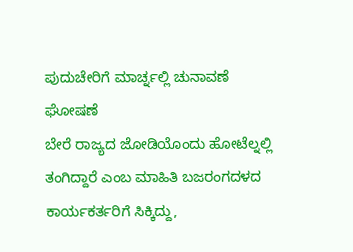ಪುದುಚೇರಿಗೆ ಮಾರ್ಚ್ನಲ್ಲಿ ಚುನಾವಣೆ ಘೋಷಣೆ
ಬೇರೆ ರಾಜ್ಯದ ಜೋಡಿಯೊಂದು ಹೋಟೆಲ್ನಲ್ಲಿ ತಂಗಿದ್ದಾರೆ ಎಂಬ ಮಾಹಿತಿ ಬಜರಂಗದಳದ ಕಾರ್ಯಕರ್ತರಿಗೆ ಸಿಕ್ಕಿದ್ದು,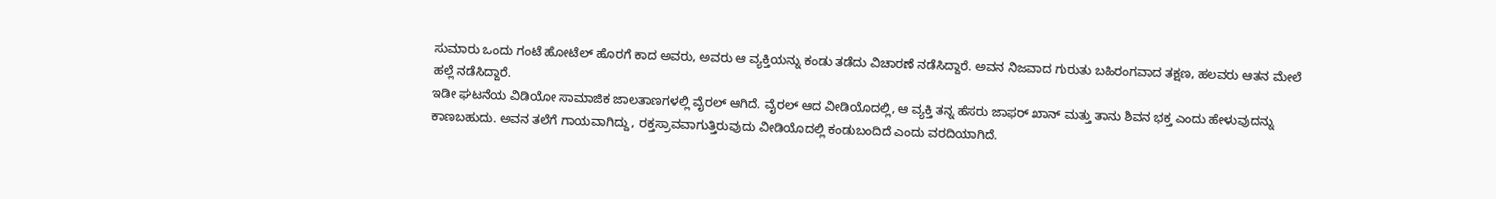ಸುಮಾರು ಒಂದು ಗಂಟೆ ಹೋಟೆಲ್ ಹೊರಗೆ ಕಾದ ಅವರು, ಅವರು ಆ ವ್ಯಕ್ತಿಯನ್ನು ಕಂಡು ತಡೆದು ವಿಚಾರಣೆ ನಡೆಸಿದ್ದಾರೆ. ಅವನ ನಿಜವಾದ ಗುರುತು ಬಹಿರಂಗವಾದ ತಕ್ಷಣ, ಹಲವರು ಆತನ ಮೇಲೆ ಹಲ್ಲೆ ನಡೆಸಿದ್ದಾರೆ.
ಇಡೀ ಘಟನೆಯ ವಿಡಿಯೋ ಸಾಮಾಜಿಕ ಜಾಲತಾಣಗಳಲ್ಲಿ ವೈರಲ್ ಆಗಿದೆ. ವೈರಲ್ ಆದ ವೀಡಿಯೊದಲ್ಲಿ, ಆ ವ್ಯಕ್ತಿ ತನ್ನ ಹೆಸರು ಜಾಫರ್ ಖಾನ್ ಮತ್ತು ತಾನು ಶಿವನ ಭಕ್ತ ಎಂದು ಹೇಳುವುದನ್ನು ಕಾಣಬಹುದು. ಅವನ ತಲೆಗೆ ಗಾಯವಾಗಿದ್ದು, ರಕ್ತಸ್ರಾವವಾಗುತ್ತಿರುವುದು ವೀಡಿಯೊದಲ್ಲಿ ಕಂಡುಬಂದಿದೆ ಎಂದು ವರದಿಯಾಗಿದೆ.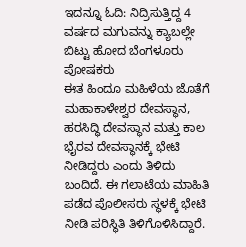ಇದನ್ನೂ ಓದಿ: ನಿದ್ರಿಸುತ್ತಿದ್ದ 4 ವರ್ಷದ ಮಗುವನ್ನು ಕ್ಯಾಬಲ್ಲೇ ಬಿಟ್ಟು ಹೋದ ಬೆಂಗಳೂರು ಪೋಷಕರು
ಈತ ಹಿಂದೂ ಮಹಿಳೆಯ ಜೊತೆಗೆ ಮಹಾಕಾಳೇಶ್ವರ ದೇವಸ್ಥಾನ, ಹರಸಿದ್ಧಿ ದೇವಸ್ಥಾನ ಮತ್ತು ಕಾಲ ಭೈರವ ದೇವಸ್ಥಾನಕ್ಕೆ ಭೇಟಿ ನೀಡಿದ್ದರು ಎಂದು ತಿಳಿದು ಬಂದಿದೆ. ಈ ಗಲಾಟೆಯ ಮಾಹಿತಿ ಪಡೆದ ಪೊಲೀಸರು ಸ್ಥಳಕ್ಕೆ ಭೇಟಿ ನೀಡಿ ಪರಿಸ್ಥಿತಿ ತಿಳಿಗೊಳಿಸಿದ್ದಾರೆ.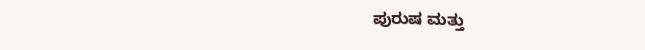ಪುರುಷ ಮತ್ತು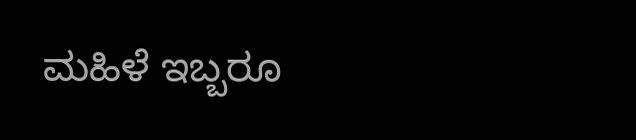ಮಹಿಳೆ ಇಬ್ಬರೂ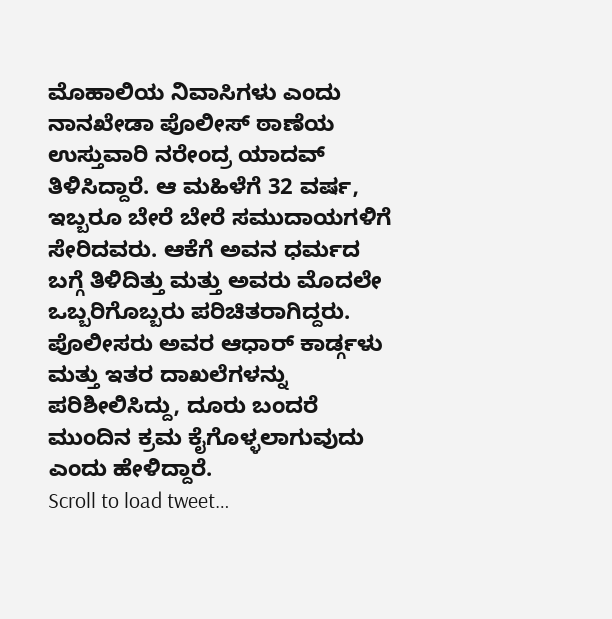ಮೊಹಾಲಿಯ ನಿವಾಸಿಗಳು ಎಂದು ನಾನಖೇಡಾ ಪೊಲೀಸ್ ಠಾಣೆಯ ಉಸ್ತುವಾರಿ ನರೇಂದ್ರ ಯಾದವ್ ತಿಳಿಸಿದ್ದಾರೆ. ಆ ಮಹಿಳೆಗೆ 32 ವರ್ಷ, ಇಬ್ಬರೂ ಬೇರೆ ಬೇರೆ ಸಮುದಾಯಗಳಿಗೆ ಸೇರಿದವರು. ಆಕೆಗೆ ಅವನ ಧರ್ಮದ ಬಗ್ಗೆ ತಿಳಿದಿತ್ತು ಮತ್ತು ಅವರು ಮೊದಲೇ ಒಬ್ಬರಿಗೊಬ್ಬರು ಪರಿಚಿತರಾಗಿದ್ದರು. ಪೊಲೀಸರು ಅವರ ಆಧಾರ್ ಕಾರ್ಡ್ಗಳು ಮತ್ತು ಇತರ ದಾಖಲೆಗಳನ್ನು ಪರಿಶೀಲಿಸಿದ್ದು, ದೂರು ಬಂದರೆ ಮುಂದಿನ ಕ್ರಮ ಕೈಗೊಳ್ಳಲಾಗುವುದು ಎಂದು ಹೇಳಿದ್ದಾರೆ.
Scroll to load tweet…